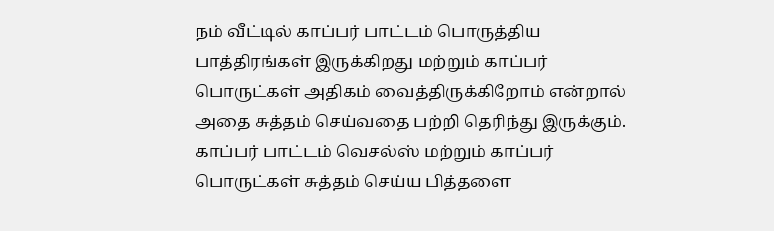நம் வீட்டில் காப்பர் பாட்டம் பொருத்திய பாத்திரங்கள் இருக்கிறது மற்றும் காப்பர் பொருட்கள் அதிகம் வைத்திருக்கிறோம் என்றால் அதை சுத்தம் செய்வதை பற்றி தெரிந்து இருக்கும். காப்பர் பாட்டம் வெசல்ஸ் மற்றும் காப்பர் பொருட்கள் சுத்தம் செய்ய பித்தளை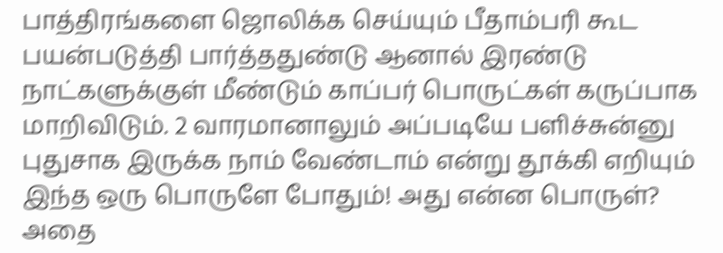பாத்திரங்களை ஜொலிக்க செய்யும் பீதாம்பரி கூட பயன்படுத்தி பார்த்ததுண்டு ஆனால் இரண்டு நாட்களுக்குள் மீண்டும் காப்பர் பொருட்கள் கருப்பாக மாறிவிடும். 2 வாரமானாலும் அப்படியே பளிச்சுன்னு புதுசாக இருக்க நாம் வேண்டாம் என்று தூக்கி எறியும் இந்த ஒரு பொருளே போதும்! அது என்ன பொருள்? அதை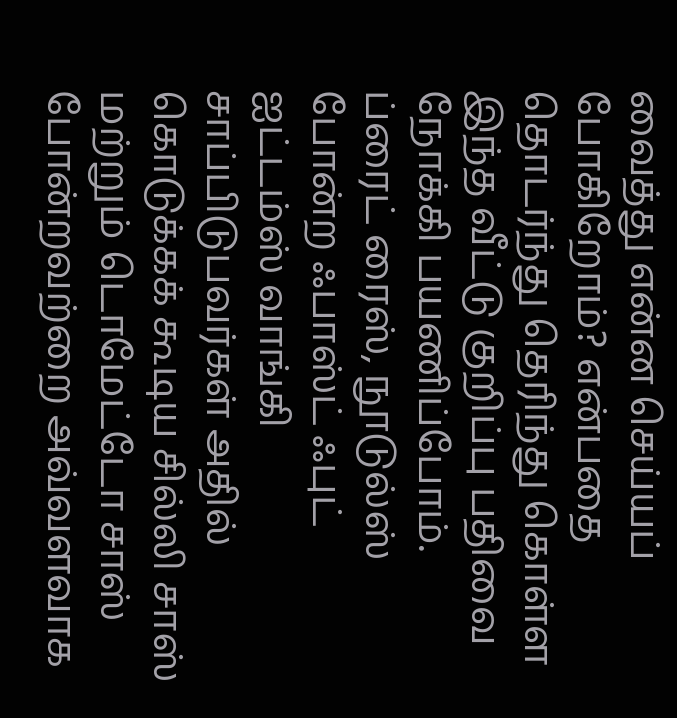வைத்து என்ன செய்யப் போகிறோம்? என்பதை தொடர்ந்து தெரிந்து கொள்ள இந்த வீட்டு குறிப்பு பதிவை நோக்கி பயணிப்போம்.
ப்ரைட் ரைஸ், நூடுல்ஸ் போன்ற ஃபாஸ்ட் ஃபுட் ஐட்டம்ஸ் வாங்கி சாப்பிடுபவர்கள் அதில் கொடுக்கக் கூடிய சில்லி சாஸ் மற்றும் டொமேட்டோ சாஸ் போன்றவற்றை அவ்வளவாக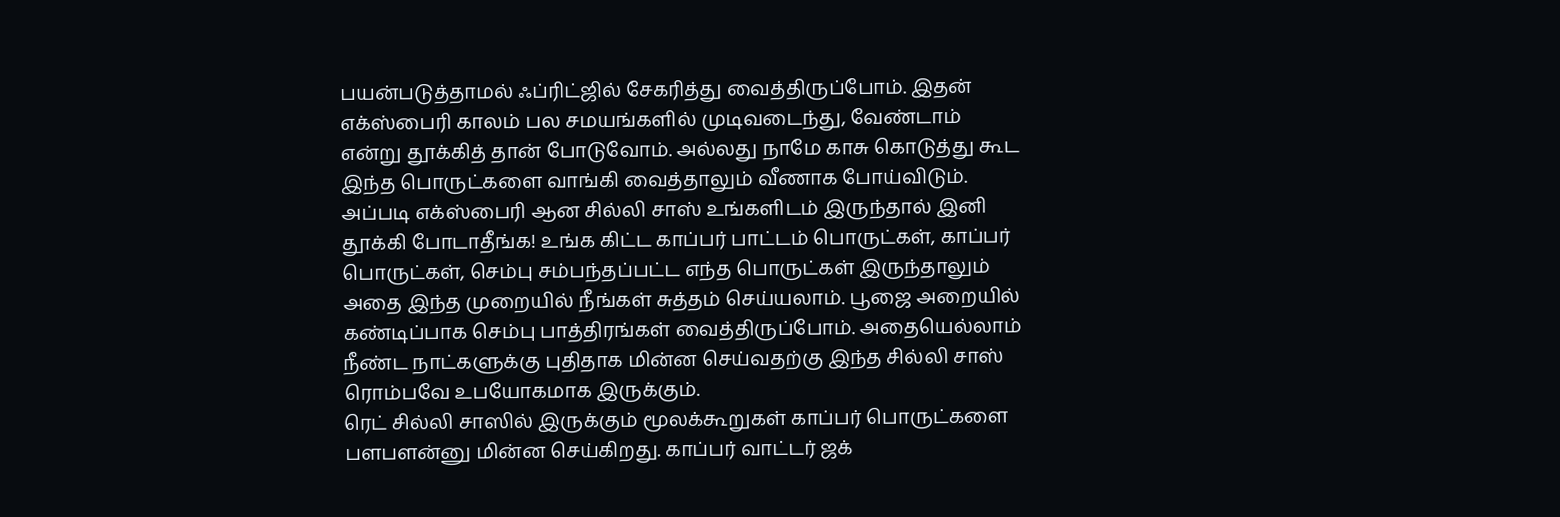பயன்படுத்தாமல் ஃப்ரிட்ஜில் சேகரித்து வைத்திருப்போம். இதன் எக்ஸ்பைரி காலம் பல சமயங்களில் முடிவடைந்து, வேண்டாம் என்று தூக்கித் தான் போடுவோம். அல்லது நாமே காசு கொடுத்து கூட இந்த பொருட்களை வாங்கி வைத்தாலும் வீணாக போய்விடும்.
அப்படி எக்ஸ்பைரி ஆன சில்லி சாஸ் உங்களிடம் இருந்தால் இனி தூக்கி போடாதீங்க! உங்க கிட்ட காப்பர் பாட்டம் பொருட்கள், காப்பர் பொருட்கள், செம்பு சம்பந்தப்பட்ட எந்த பொருட்கள் இருந்தாலும் அதை இந்த முறையில் நீங்கள் சுத்தம் செய்யலாம். பூஜை அறையில் கண்டிப்பாக செம்பு பாத்திரங்கள் வைத்திருப்போம். அதையெல்லாம் நீண்ட நாட்களுக்கு புதிதாக மின்ன செய்வதற்கு இந்த சில்லி சாஸ் ரொம்பவே உபயோகமாக இருக்கும்.
ரெட் சில்லி சாஸில் இருக்கும் மூலக்கூறுகள் காப்பர் பொருட்களை பளபளன்னு மின்ன செய்கிறது. காப்பர் வாட்டர் ஜக்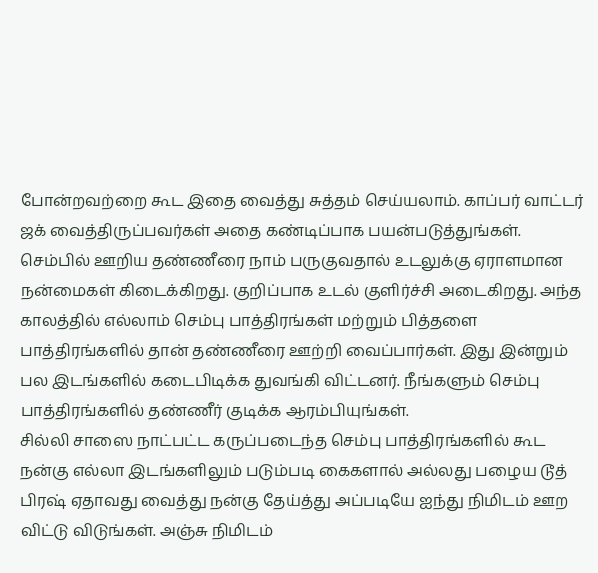போன்றவற்றை கூட இதை வைத்து சுத்தம் செய்யலாம். காப்பர் வாட்டர் ஜக் வைத்திருப்பவர்கள் அதை கண்டிப்பாக பயன்படுத்துங்கள். செம்பில் ஊறிய தண்ணீரை நாம் பருகுவதால் உடலுக்கு ஏராளமான நன்மைகள் கிடைக்கிறது. குறிப்பாக உடல் குளிர்ச்சி அடைகிறது. அந்த காலத்தில் எல்லாம் செம்பு பாத்திரங்கள் மற்றும் பித்தளை பாத்திரங்களில் தான் தண்ணீரை ஊற்றி வைப்பார்கள். இது இன்றும் பல இடங்களில் கடைபிடிக்க துவங்கி விட்டனர். நீங்களும் செம்பு பாத்திரங்களில் தண்ணீர் குடிக்க ஆரம்பியுங்கள்.
சில்லி சாஸை நாட்பட்ட கருப்படைந்த செம்பு பாத்திரங்களில் கூட நன்கு எல்லா இடங்களிலும் படும்படி கைகளால் அல்லது பழைய டூத் பிரஷ் ஏதாவது வைத்து நன்கு தேய்த்து அப்படியே ஐந்து நிமிடம் ஊற விட்டு விடுங்கள். அஞ்சு நிமிடம்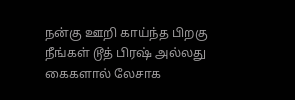நன்கு ஊறி காய்ந்த பிறகு நீங்கள் டூத் பிரஷ் அல்லது கைகளால் லேசாக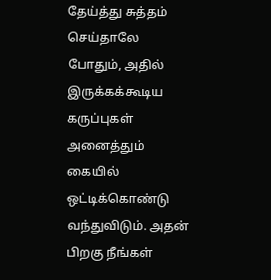தேய்த்து சுத்தம் செய்தாலே போதும், அதில் இருக்கக்கூடிய கருப்புகள் அனைத்தும் கையில் ஒட்டிக்கொண்டு வந்துவிடும். அதன் பிறகு நீங்கள்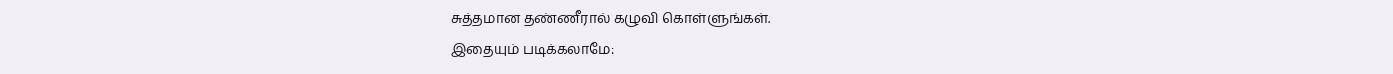சுத்தமான தண்ணீரால் கழுவி கொள்ளுங்கள்.
இதையும் படிக்கலாமே: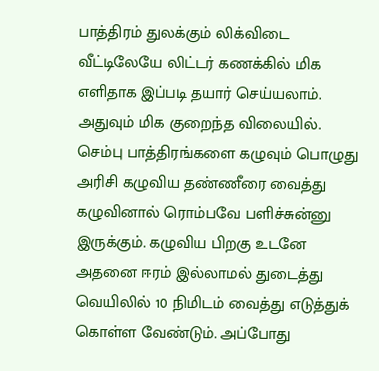பாத்திரம் துலக்கும் லிக்விடை வீட்டிலேயே லிட்டர் கணக்கில் மிக எளிதாக இப்படி தயார் செய்யலாம். அதுவும் மிக குறைந்த விலையில்.
செம்பு பாத்திரங்களை கழுவும் பொழுது அரிசி கழுவிய தண்ணீரை வைத்து கழுவினால் ரொம்பவே பளிச்சுன்னு இருக்கும். கழுவிய பிறகு உடனே அதனை ஈரம் இல்லாமல் துடைத்து வெயிலில் 10 நிமிடம் வைத்து எடுத்துக் கொள்ள வேண்டும். அப்போது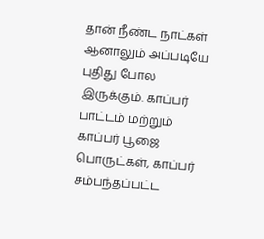தான் நீண்ட நாட்கள் ஆனாலும் அப்படியே புதிது போல இருக்கும். காப்பர் பாட்டம் மற்றும் காப்பர் பூஜை பொருட்கள், காப்பர் சம்பந்தப்பட்ட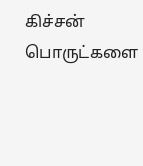கிச்சன் பொருட்களை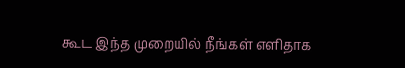கூட இந்த முறையில் நீங்கள் எளிதாக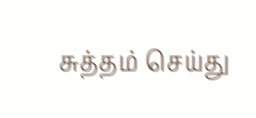சுத்தம் செய்து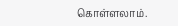கொள்ளலாம்.